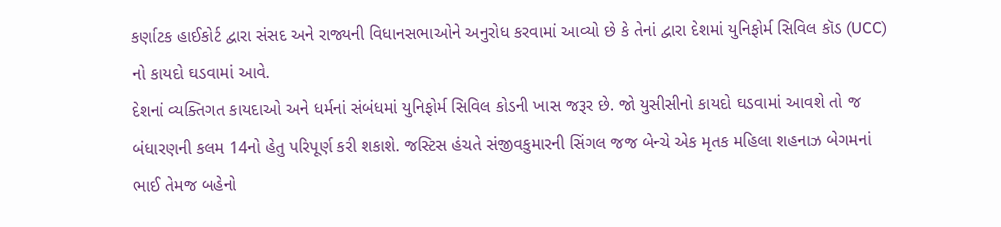કર્ણાટક હાઈકોર્ટ દ્વારા સંસદ અને રાજ્યની વિધાનસભાઓને અનુરોધ કરવામાં આવ્યો છે કે તેનાં દ્વારા દેશમાં યુનિફોર્મ સિવિલ કૉડ (UCC) નો કાયદો ઘડવામાં આવે.
દેશનાં વ્યક્તિગત કાયદાઓ અને ધર્મનાં સંબંધમાં યુનિફોર્મ સિવિલ કોડની ખાસ જરૂર છે. જો યુસીસીનો કાયદો ઘડવામાં આવશે તો જ બંધારણની કલમ 14નો હેતુ પરિપૂર્ણ કરી શકાશે. જસ્ટિસ હંચતે સંજીવકુમારની સિંગલ જજ બેન્ચે એક મૃતક મહિલા શહનાઝ બેગમનાં ભાઈ તેમજ બહેનો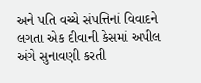અને પતિ વચ્ચે સંપત્તિનાં વિવાદને લગતા એક દીવાની કેસમાં અપીલ અંગે સુનાવણી કરતી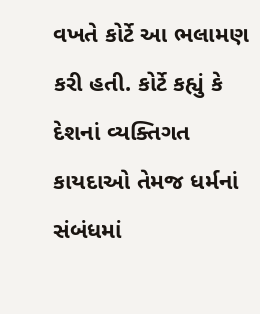વખતે કોર્ટે આ ભલામણ કરી હતી. કોર્ટે કહ્યું કે દેશનાં વ્યક્તિગત કાયદાઓ તેમજ ધર્મનાં સંબંધમાં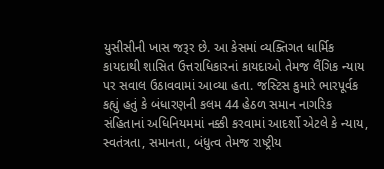યુસીસીની ખાસ જરૂર છે. આ કેસમાં વ્યક્તિગત ધાર્મિક કાયદાથી શાસિત ઉત્તરાધિકારનાં કાયદાઓ તેમજ લૈંગિક ન્યાય પર સવાલ ઉઠાવવામાં આવ્યા હતા. જસ્ટિસ કુમારે ભારપૂર્વક કહ્યું હતું કે બંધારણની કલમ 44 હેઠળ સમાન નાગરિક સંહિતાનાં અધિનિયમમાં નક્કી કરવામાં આદર્શો એટલે કે ન્યાય, સ્વતંત્રતા, સમાનતા, બંધુત્વ તેમજ રાષ્ટ્રીય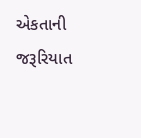એકતાની જરૂરિયાત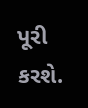પૂરી કરશે.